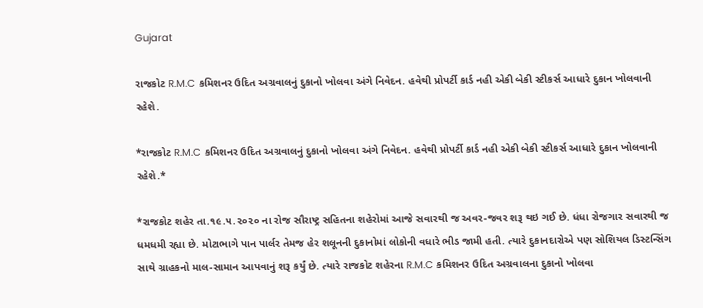Gujarat

રાજકોટ R.M.C કમિશનર ઉદિત અગ્રવાલનું દુકાનો ખોલવા અંગે નિવેદન. હવેથી પ્રોપર્ટી કાર્ડ નહી એકી બેકી સ્ટીકર્સ આધારે દુકાન ખોલવાની રહેશે.

*રાજકોટ R.M.C કમિશનર ઉદિત અગ્રવાલનું દુકાનો ખોલવા અંગે નિવેદન. હવેથી પ્રોપર્ટી કાર્ડ નહી એકી બેકી સ્ટીકર્સ આધારે દુકાન ખોલવાની રહેશે.*

*રાજકોટ શહેર તા.૧૯.૫.૨૦૨૦ ના રોજ સૌરાષ્ટ્ર સહિતના શહેરોમાં આજે સવારથી જ અવર-જવર શરૂ થઇ ગઈ છે. ધંધા રોજગાર સવારથી જ ધમધમી રહ્યા છે. મોટાભાગે પાન પાર્લર તેમજ હેર શલૂનની દુકાનોમાં લોકોની વધારે ભીડ જામી હતી. ત્યારે દુકાનદારોએ પણ સોશિયલ ડિસ્ટન્સિંગ સાથે ગ્રાહકનો માલ-સામાન આપવાનું શરૂ કર્યું છે. ત્યારે રાજકોટ શહેરના R.M.C કમિશનર ઉદિત અગ્રવાલના દુકાનો ખોલવા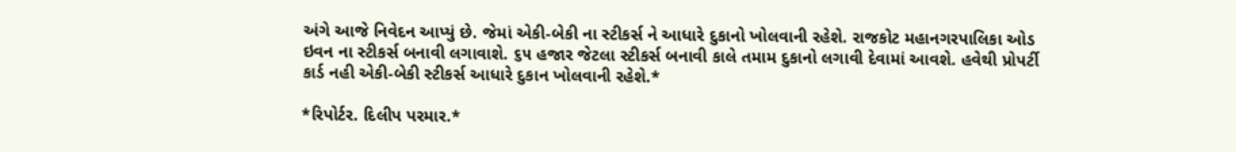અંગે આજે નિવેદન આપ્યું છે. જેમાં એકી-બેકી ના સ્ટીકર્સ ને આધારે દુકાનો ખોલવાની રહેશે. રાજકોટ મહાનગરપાલિકા ઓડ ઇવન ના સ્ટીકર્સ બનાવી લગાવાશે. ૬૫ હજાર જેટલા સ્ટીકર્સ બનાવી કાલે તમામ દુકાનો લગાવી દેવામાં આવશે. હવેથી પ્રોપર્ટી કાર્ડ નહી એકી-બેકી સ્ટીકર્સ આધારે દુકાન ખોલવાની રહેશે.*

*રિપોર્ટર. દિલીપ પરમાર.*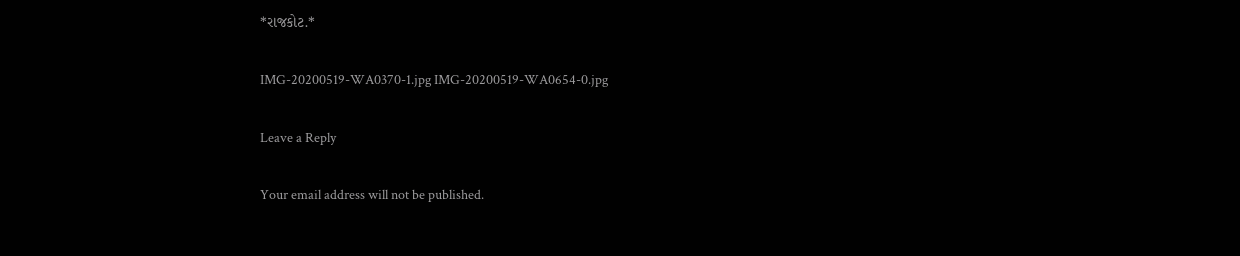*રાજકોટ.*

IMG-20200519-WA0370-1.jpg IMG-20200519-WA0654-0.jpg

Leave a Reply

Your email address will not be published.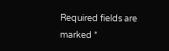Required fields are marked *